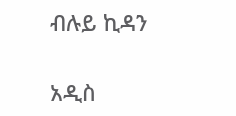ብሉይ ኪዳን

አዲስ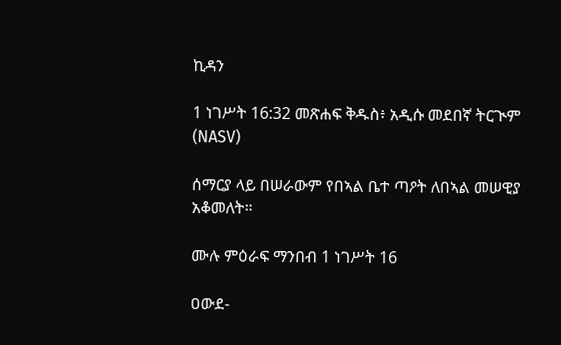ኪዳን

1 ነገሥት 16:32 መጽሐፍ ቅዱስ፥ አዲሱ መደበኛ ትርጒም (NASV)

ሰማርያ ላይ በሠራውም የበኣል ቤተ ጣዖት ለበኣል መሠዊያ አቆመለት።

ሙሉ ምዕራፍ ማንበብ 1 ነገሥት 16

ዐውደ-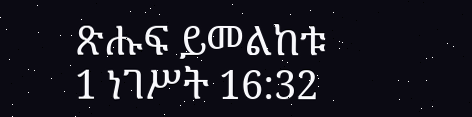ጽሑፍ ይመልከቱ 1 ነገሥት 16:32